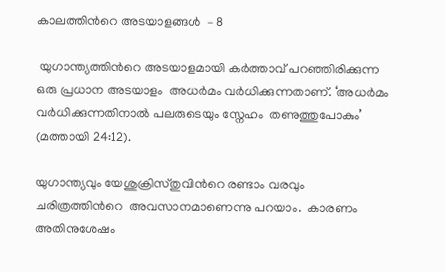കാലത്തിൻറെ അടയാളങ്ങൾ  – 8

 യുഗാന്ത്യത്തിൻറെ അടയാളമായി കർത്താവ് പറഞ്ഞിരിക്കുന്ന ഒരു പ്രധാന അടയാളം  അധർമം വർധിക്കുന്നതാണ്. ‘അധർമം വർധിക്കുന്നതിനാൽ പലരുടെയും സ്നേഹം  തണുത്തുപോകും’ (മത്തായി 24:12).

യുഗാന്ത്യവും യേശുക്രിസ്തുവിൻറെ രണ്ടാം വരവും  ചരിത്രത്തിൻറെ  അവസാനമാണെന്നു പറയാം.  കാരണം അതിനുശേഷം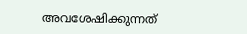അവശേഷിക്കുന്നത്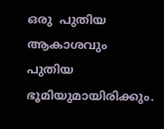ഒരു  പുതിയ ആകാശവും പുതിയ ഭൂമിയുമായിരിക്കും.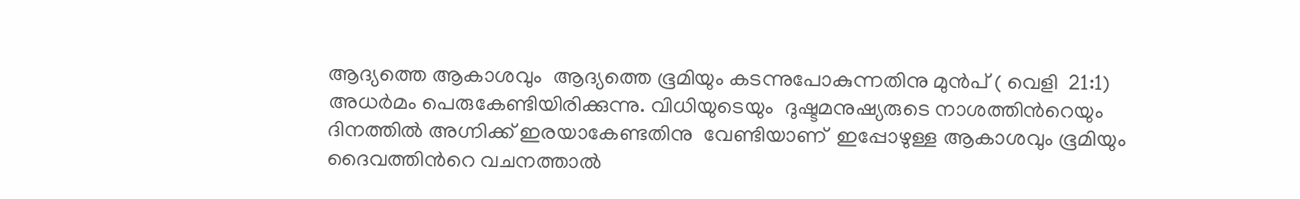ആദ്യത്തെ ആകാശവും  ആദ്യത്തെ ഭൂമിയും കടന്നുപോകുന്നതിനു മുൻപ് ( വെളി  21:1) അധർമം പെരുകേണ്ടിയിരിക്കുന്നു. വിധിയുടെയും  ദുഷ്ടമനുഷ്യരുടെ നാശത്തിൻറെയും ദിനത്തിൽ അഗ്നിക്ക് ഇരയാകേണ്ടതിനു  വേണ്ടിയാണ്  ഇപ്പോഴുള്ള ആകാശവും ഭൂമിയും ദൈവത്തിൻറെ വചനത്താൽ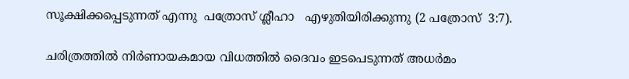സൂക്ഷിക്കപ്പെടുന്നത് എന്നു  പത്രോസ് ശ്ലീഹാ   എഴുതിയിരിക്കുന്നു (2 പത്രോസ്  3:7).

ചരിത്രത്തിൽ നിർണായകമായ വിധത്തിൽ ദൈവം ഇടപെടുന്നത് അധർമം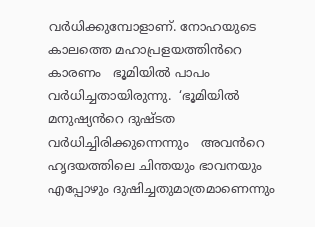വർധിക്കുമ്പോളാണ്. നോഹയുടെ കാലത്തെ മഹാപ്രളയത്തിൻറെ കാരണം   ഭൂമിയിൽ പാപം വർധിച്ചതായിരുന്നു.  ‘ഭൂമിയിൽ  മനുഷ്യൻറെ ദുഷ്ടത വർധിച്ചിരിക്കുന്നെന്നും   അവൻറെ  ഹൃദയത്തിലെ ചിന്തയും ഭാവനയും എപ്പോഴും ദുഷിച്ചതുമാത്രമാണെന്നും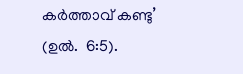കർത്താവ് കണ്ടു’ (ഉൽ.  6:5).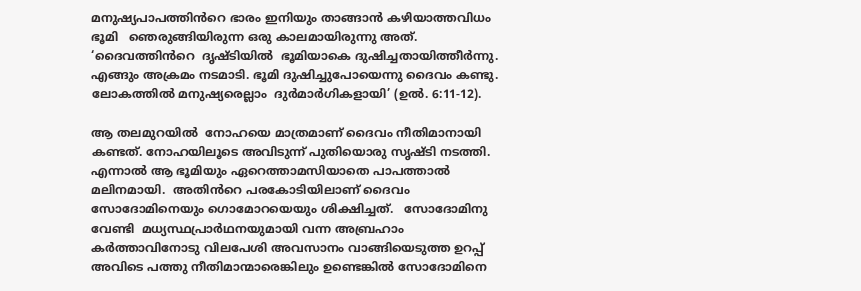മനുഷ്യപാപത്തിൻറെ ഭാരം ഇനിയും താങ്ങാൻ കഴിയാത്തവിധം ഭൂമി   ഞെരുങ്ങിയിരുന്ന ഒരു കാലമായിരുന്നു അത്.  ‘ദൈവത്തിൻറെ  ദൃഷ്ടിയിൽ  ഭൂമിയാകെ ദുഷിച്ചതായിത്തീർന്നു. എങ്ങും അക്രമം നടമാടി. ഭൂമി ദുഷിച്ചുപോയെന്നു ദൈവം കണ്ടു. ലോകത്തിൽ മനുഷ്യരെല്ലാം  ദുർമാർഗികളായി’ (ഉൽ. 6:11-12).

ആ തലമുറയിൽ  നോഹയെ മാത്രമാണ് ദൈവം നീതിമാനായി  കണ്ടത്. നോഹയിലൂടെ അവിടുന്ന് പുതിയൊരു സൃഷ്ടി നടത്തി.  എന്നാൽ ആ ഭൂമിയും ഏറെത്താമസിയാതെ പാപത്താൽ മലിനമായി.  അതിൻറെ പരകോടിയിലാണ് ദൈവം  സോദോമിനെയും ഗൊമോറയെയും ശിക്ഷിച്ചത്.   സോദോമിനു വേണ്ടി  മധ്യസ്ഥപ്രാർഥനയുമായി വന്ന അബ്രഹാം കർത്താവിനോടു വിലപേശി അവസാനം വാങ്ങിയെടുത്ത ഉറപ്പ്   അവിടെ പത്തു നീതിമാന്മാരെങ്കിലും ഉണ്ടെങ്കിൽ സോദോമിനെ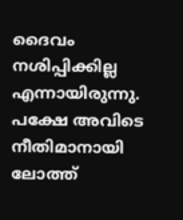ദൈവം നശിപ്പിക്കില്ല എന്നായിരുന്നു. പക്ഷേ അവിടെ നീതിമാനായി ലോത്ത്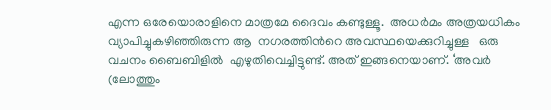എന്ന ഒരേയൊരാളിനെ മാത്രമേ ദൈവം കണ്ടുള്ളൂ.  അധർമം അത്രയധികം വ്യാപിച്ചുകഴിഞ്ഞിരുന്ന ആ  നഗരത്തിൻറെ അവസ്ഥയെക്കുറിച്ചുള്ള   ഒരു വചനം ബൈബിളിൽ  എഴുതിവെച്ചിട്ടുണ്ട്. അത് ഇങ്ങനെയാണ്. ‘അവർ  (ലോത്തും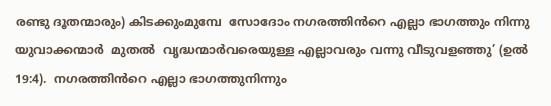രണ്ടു ദൂതന്മാരും) കിടക്കുംമുമ്പേ  സോദോം നഗരത്തിൻറെ എല്ലാ ഭാഗത്തും നിന്നു യുവാക്കന്മാർ  മുതൽ  വൃദ്ധന്മാർവരെയുള്ള എല്ലാവരും വന്നു വീടുവളഞ്ഞു’ (ഉൽ  19:4).  നഗരത്തിൻറെ എല്ലാ ഭാഗത്തുനിന്നും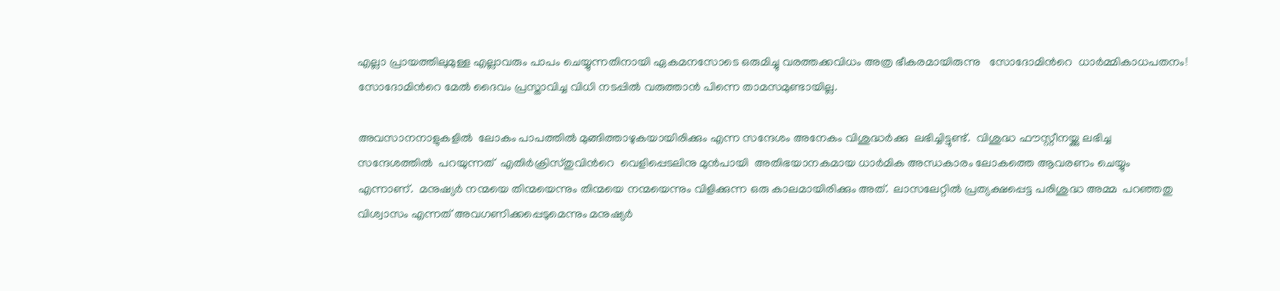എല്ലാ പ്രായത്തിലുമുള്ള എല്ലാവരും പാപം ചെയ്യുന്നതിനായി ഏകമനസോടെ ഒരുമിച്ചു വരത്തക്കവിധം അത്ര ഭീകരമായിരുന്നു   സോദോമിൻറെ  ധാർമ്മികാധപതനം!  സോദോമിൻറെ മേൽ ദൈവം പ്രസ്താവിച്ച വിധി നടപ്പിൽ വരുത്താൻ പിന്നെ താമസമുണ്ടായില്ല.

അവസാനനാളുകളിൽ  ലോകം പാപത്തിൽ മുങ്ങിത്താഴുകയായിരിക്കും എന്ന സന്ദേശം അനേകം വിശുദ്ധർക്കു  ലഭിച്ചിട്ടുണ്ട്.  വിശുദ്ധ ഫൗസ്റ്റീനയ്ക്കു ലഭിച്ച സന്ദേശത്തിൽ  പറയുന്നത്  എതിർക്രിസ്തുവിൻറെ  വെളിപ്പെടലിനു മുൻപായി  അതിഭയാനകമായ ധാർമിക അന്ധകാരം ലോകത്തെ ആവരണം ചെയ്യും എന്നാണ്.  മനുഷ്യർ നന്മയെ തിന്മയെന്നും തിന്മയെ നന്മയെന്നും വിളിക്കുന്ന ഒരു കാലമായിരിക്കും അത്.  ലാസലേറ്റിൽ പ്രത്യക്ഷപ്പെട്ട പരിശുദ്ധ അമ്മ  പറഞ്ഞതു   വിശ്വാസം എന്നത് അവഗണിക്കപ്പെടുമെന്നും മനുഷ്യർ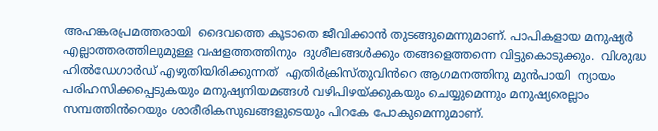അഹങ്കരപ്രമത്തരായി  ദൈവത്തെ കൂടാതെ ജീവിക്കാൻ തുടങ്ങുമെന്നുമാണ്. പാപികളായ മനുഷ്യർ എല്ലാത്തരത്തിലുമുള്ള വഷളത്തത്തിനും  ദുശീലങ്ങൾക്കും തങ്ങളെത്തന്നെ വിട്ടുകൊടുക്കും.  വിശുദ്ധ ഹിൽഡേഗാർഡ് എഴുതിയിരിക്കുന്നത്  എതിർക്രിസ്തുവിൻറെ ആഗമനത്തിനു മുൻപായി  ന്യായം പരിഹസിക്കപ്പെടുകയും മനുഷ്യനിയമങ്ങൾ വഴിപിഴയ്ക്കുകയും ചെയ്യുമെന്നും മനുഷ്യരെല്ലാം  സമ്പത്തിൻറെയും ശാരീരികസുഖങ്ങളുടെയും പിറകേ പോകുമെന്നുമാണ്.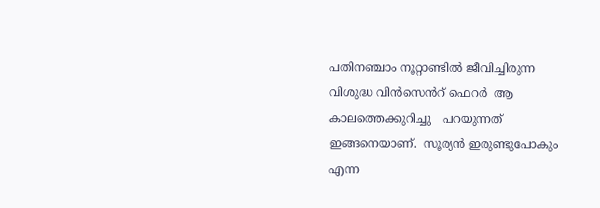പതിനഞ്ചാം നൂറ്റാണ്ടിൽ ജീവിച്ചിരുന്ന വിശുദ്ധ വിൻസെൻറ് ഫെറർ  ആ കാലത്തെക്കുറിച്ചു   പറയുന്നത് ഇങ്ങനെയാണ്.  സൂര്യൻ ഇരുണ്ടുപോകും എന്ന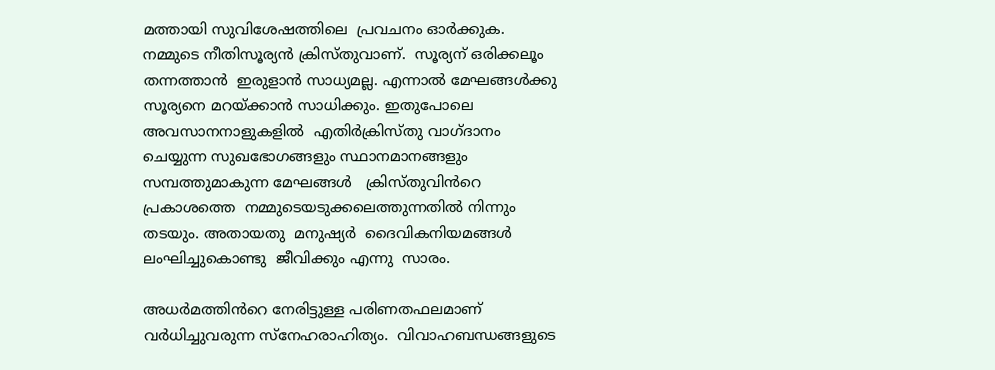മത്തായി സുവിശേഷത്തിലെ  പ്രവചനം ഓർക്കുക. നമ്മുടെ നീതിസൂര്യൻ ക്രിസ്തുവാണ്.  സൂര്യന് ഒരിക്കലൂം തന്നത്താൻ  ഇരുളാൻ സാധ്യമല്ല. എന്നാൽ മേഘങ്ങൾക്കു സൂര്യനെ മറയ്ക്കാൻ സാധിക്കും. ഇതുപോലെ അവസാനനാളുകളിൽ  എതിർക്രിസ്തു വാഗ്ദാനം  ചെയ്യുന്ന സുഖഭോഗങ്ങളും സ്ഥാനമാനങ്ങളും  സമ്പത്തുമാകുന്ന മേഘങ്ങൾ   ക്രിസ്തുവിൻറെ പ്രകാശത്തെ  നമ്മുടെയടുക്കലെത്തുന്നതിൽ നിന്നും തടയും. അതായതു  മനുഷ്യർ  ദൈവികനിയമങ്ങൾ  ലംഘിച്ചുകൊണ്ടു  ജീവിക്കും എന്നു  സാരം.

അധർമത്തിൻറെ നേരിട്ടുള്ള പരിണതഫലമാണ് വർധിച്ചുവരുന്ന സ്നേഹരാഹിത്യം.  വിവാഹബന്ധങ്ങളുടെ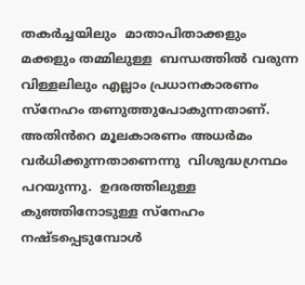തകർച്ചയിലും  മാതാപിതാക്കളും മക്കളും തമ്മിലുള്ള  ബന്ധത്തിൽ വരുന്ന വിള്ളലിലും എല്ലാം പ്രധാനകാരണം  സ്നേഹം തണുത്തുപോകുന്നതാണ്. അതിൻറെ മൂലകാരണം അധർമം വർധിക്കുന്നതാണെന്നു  വിശുദ്ധഗ്രന്ഥം  പറയുന്നു.  ഉദരത്തിലുള്ള കുഞ്ഞിനോടുള്ള സ്നേഹം നഷ്ടപ്പെടുമ്പോൾ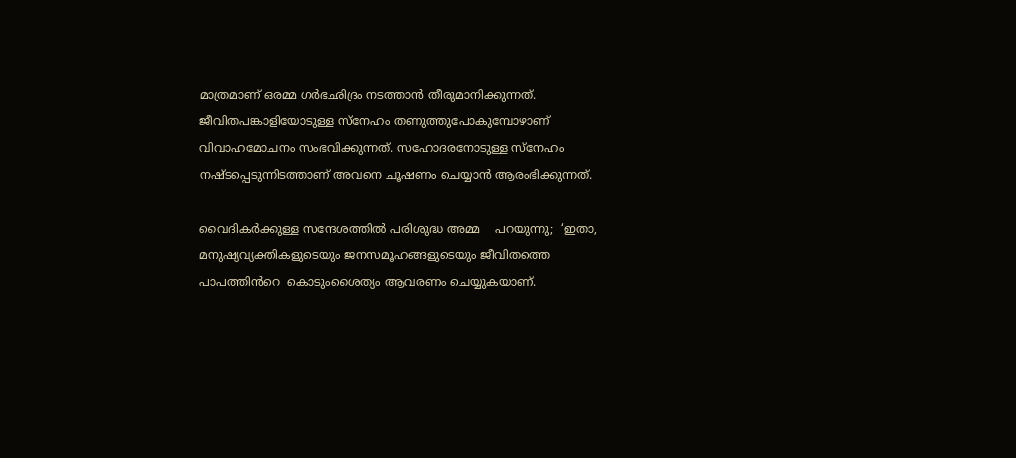മാത്രമാണ് ഒരമ്മ ഗർഭഛിദ്രം നടത്താൻ തീരുമാനിക്കുന്നത്.  ജീവിതപങ്കാളിയോടുള്ള സ്നേഹം തണുത്തുപോകുമ്പോഴാണ്  വിവാഹമോചനം സംഭവിക്കുന്നത്. സഹോദരനോടുള്ള സ്നേഹം നഷ്ടപ്പെടുന്നിടത്താണ് അവനെ ചൂഷണം ചെയ്യാൻ ആരംഭിക്കുന്നത്.

വൈദികർക്കുള്ള സന്ദേശത്തിൽ പരിശുദ്ധ അമ്മ    പറയുന്നു;  ‘ഇതാ,  മനുഷ്യവ്യക്തികളുടെയും ജനസമൂഹങ്ങളുടെയും ജീവിതത്തെ  പാപത്തിൻറെ  കൊടുംശൈത്യം ആവരണം ചെയ്യുകയാണ്.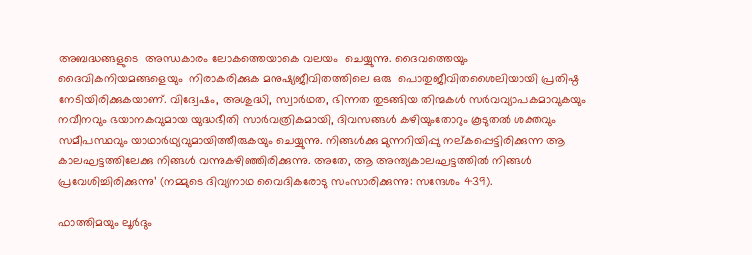അബദ്ധങ്ങളുടെ  അന്ധകാരം ലോകത്തെയാകെ വലയം  ചെയ്യുന്നു. ദൈവത്തെയും ദൈവികനിയമങ്ങളെയും  നിരാകരിക്കുക മനുഷ്യജീവിതത്തിലെ ഒരു  പൊതുജീവിതശൈലിയായി പ്രതിഷ്ഠ നേടിയിരിക്കുകയാണ്. വിദ്വേഷം, അശുദ്ധി, സ്വാർഥത, ഭിന്നത തുടങ്ങിയ തിന്മകൾ സർവവ്യാപകമാവുകയും നവീനവും ഭയാനകവുമായ യുദ്ധഭീതി സാർവത്രികമായി, ദിവസങ്ങൾ കഴിയുംതോറും കൂടുതൽ ശക്തവും സമീപസ്ഥവും യാഥാർഥ്യവുമായിത്തീരുകയും ചെയ്യുന്നു. നിങ്ങൾക്കു മുന്നറിയിപ്പു നല്കപ്പെട്ടിരിക്കുന്ന ആ കാലഘട്ടത്തിലേക്കു നിങ്ങൾ വന്നുകഴിഞ്ഞിരിക്കുന്നു. അതേ, ആ അന്ത്യകാലഘട്ടത്തിൽ നിങ്ങൾ പ്രവേശിച്ചിരിക്കുന്നു’ (നമ്മുടെ ദിവ്യനാഥ വൈദികരോടു സംസാരിക്കുന്നു: സന്ദേശം 439).

ഫാത്തിമയും ലൂർദും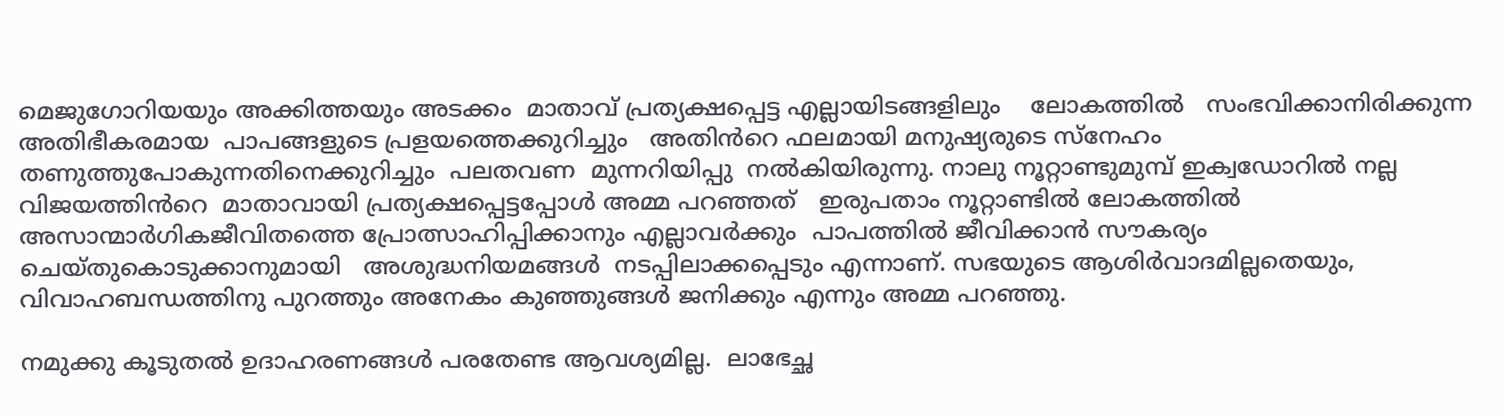മെജുഗോറിയയും അക്കിത്തയും അടക്കം  മാതാവ് പ്രത്യക്ഷപ്പെട്ട എല്ലായിടങ്ങളിലും    ലോകത്തിൽ   സംഭവിക്കാനിരിക്കുന്ന അതിഭീകരമായ  പാപങ്ങളുടെ പ്രളയത്തെക്കുറിച്ചും   അതിൻറെ ഫലമായി മനുഷ്യരുടെ സ്നേഹം  തണുത്തുപോകുന്നതിനെക്കുറിച്ചും  പലതവണ  മുന്നറിയിപ്പു  നൽകിയിരുന്നു. നാലു നൂറ്റാണ്ടുമുമ്പ് ഇക്വഡോറിൽ നല്ല വിജയത്തിൻറെ  മാതാവായി പ്രത്യക്ഷപ്പെട്ടപ്പോൾ അമ്മ പറഞ്ഞത്   ഇരുപതാം നൂറ്റാണ്ടിൽ ലോകത്തിൽ അസാന്മാർഗികജീവിതത്തെ പ്രോത്സാഹിപ്പിക്കാനും എല്ലാവർക്കും  പാപത്തിൽ ജീവിക്കാൻ സൗകര്യം ചെയ്തുകൊടുക്കാനുമായി   അശുദ്ധനിയമങ്ങൾ  നടപ്പിലാക്കപ്പെടും എന്നാണ്. സഭയുടെ ആശിർവാദമില്ലതെയും, വിവാഹബന്ധത്തിനു പുറത്തും അനേകം കുഞ്ഞുങ്ങൾ ജനിക്കും എന്നും അമ്മ പറഞ്ഞു.

നമുക്കു കൂടുതൽ ഉദാഹരണങ്ങൾ പരതേണ്ട ആവശ്യമില്ല.  ലാഭേച്ഛ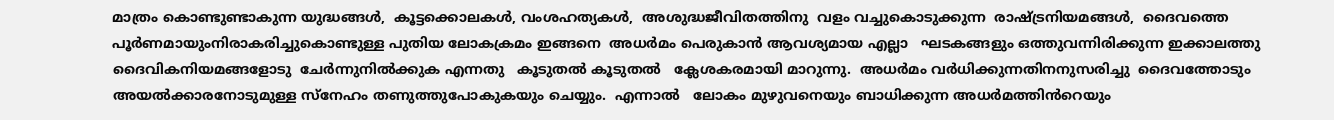മാത്രം കൊണ്ടുണ്ടാകുന്ന യുദ്ധങ്ങൾ,  കൂട്ടക്കൊലകൾ, വംശഹത്യകൾ,  അശുദ്ധജീവിതത്തിനു  വളം വച്ചുകൊടുക്കുന്ന  രാഷ്ട്രനിയമങ്ങൾ,  ദൈവത്തെ  പൂർണമായുംനിരാകരിച്ചുകൊണ്ടുള്ള പുതിയ ലോകക്രമം ഇങ്ങനെ  അധർമം പെരുകാൻ ആവശ്യമായ എല്ലാ   ഘടകങ്ങളും ഒത്തുവന്നിരിക്കുന്ന ഇക്കാലത്തു   ദൈവികനിയമങ്ങളോടു  ചേർന്നുനിൽക്കുക എന്നതു   കൂടുതൽ കൂടുതൽ   ക്ലേശകരമായി മാറുന്നു.  അധർമം വർധിക്കുന്നതിനനുസരിച്ചു  ദൈവത്തോടും  അയൽക്കാരനോടുമുള്ള സ്നേഹം തണുത്തുപോകുകയും ചെയ്യും.  എന്നാൽ   ലോകം മുഴുവനെയും ബാധിക്കുന്ന അധർമത്തിൻറെയും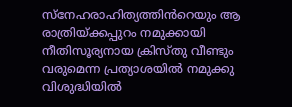സ്നേഹരാഹിത്യത്തിൻറെയും ആ    രാത്രിയ്ക്കപ്പുറം നമുക്കായി നീതിസൂര്യനായ ക്രിസ്തു വീണ്ടും  വരുമെന്ന പ്രത്യാശയിൽ നമുക്കു വിശുദ്ധിയിൽ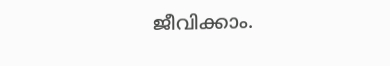ജീവിക്കാം.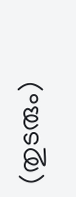(തുടരും)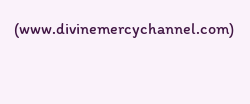(www.divinemercychannel.com)